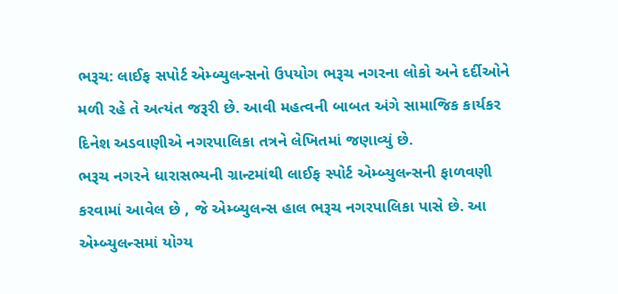ભરૂચ: લાઈફ સપોર્ટ એમ્બ્યુલન્સનો ઉપયોગ ભરૂચ નગરના લોકો અને દર્દીઓને મળી રહે તે અત્યંત જરૂરી છે. આવી મહત્વની બાબત અંગે સામાજિક કાર્યકર દિનેશ અડવાણીએ નગરપાલિકા તત્રને લેખિતમાં જણાવ્યું છે.
ભરૂચ નગરને ધારાસભ્યની ગ્રાન્ટમાંથી લાઈફ સ્પોર્ટ એમ્બ્યુલન્સની ફાળવણી કરવામાં આવેલ છે , જે એમ્બ્યુલન્સ હાલ ભરૂચ નગરપાલિકા પાસે છે. આ એમ્બ્યુલન્સમાં યોગ્ય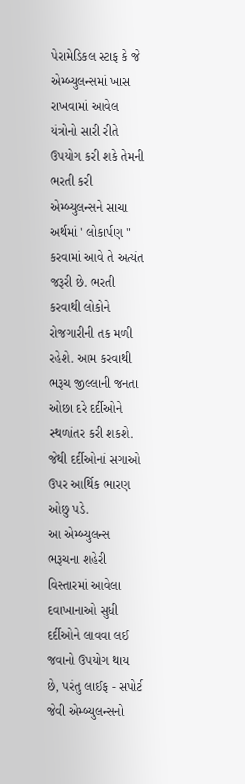પેરામેડિકલ સ્ટાફ કે જે એમ્બ્યુલન્સમાં ખાસ રાખવામાં આવેલ યંત્રોનો સારી રીતે ઉપયોગ કરી શકે તેમની ભરતી કરી એમ્બ્યુલન્સને સાચા અર્થમાં ' લોકાર્પણ " કરવામાં આવે તે અત્યંત જરૂરી છે. ભરતી કરવાથી લોકોને રોજગારીની તક મળી રહેશે. આમ કરવાથી ભરૂચ જીલ્લાની જનતા ઓછા દરે દર્દીઓને સ્થળાંતર કરી શકશે. જેથી દર્દીઓનાં સગાઓ ઉપર આર્થિક ભારણ ઓછુ પડે.
આ એમ્બ્યુલન્સ ભરૂચના શહેરી વિસ્તારમાં આવેલા દવાખાનાઓ સુધી દર્દીઓને લાવવા લઈ જવાનો ઉપયોગ થાય છે, પરંતુ લાઈફ - સપોર્ટ જેવી એમ્બ્યુલન્સનો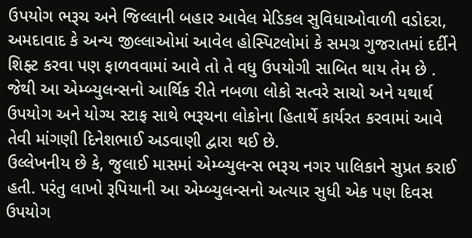ઉપયોગ ભરૂચ અને જિલ્લાની બહાર આવેલ મેડિકલ સુવિધાઓવાળી વડોદરા, અમદાવાદ કે અન્ય જીલ્લાઓમાં આવેલ હોસ્પિટલોમાં કે સમગ્ર ગુજરાતમાં દર્દીને શિફ્ટ કરવા પણ ફાળવવામાં આવે તો તે વધુ ઉપયોગી સાબિત થાય તેમ છે . જેથી આ એમ્બ્યુલન્સનો આર્થિક રીતે નબળા લોકો સત્વરે સાચો અને યથાર્થ ઉપયોગ અને યોગ્ય સ્ટાફ સાથે ભરૂચના લોકોના હિતાર્થે કાર્યરત કરવામાં આવે તેવી માંગણી દિનેશભાઈ અડવાણી દ્વારા થઈ છે.
ઉલ્લેખનીય છે કે, જુલાઈ માસમાં એમ્બ્યુલન્સ ભરૂચ નગર પાલિકાને સુપ્રત કરાઈ હતી. પરંતુ લાખો રૂપિયાની આ એમ્બ્યુલન્સનો અત્યાર સુધી એક પણ દિવસ ઉપયોગ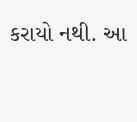કરાયો નથી. આ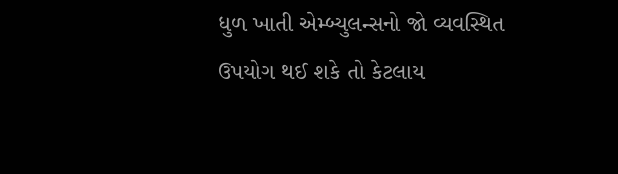ધુળ ખાતી એમ્બ્યુલન્સનો જો વ્યવસ્થિત ઉપયોગ થઈ શકે તો કેટલાય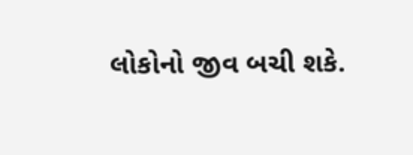લોકોનો જીવ બચી શકે.